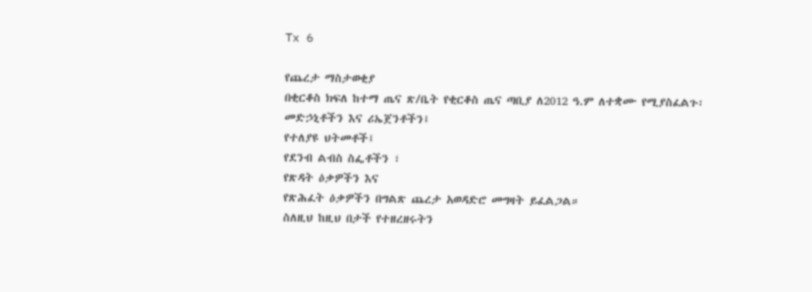Tx 6

የጨረታ ማስታወቂያ
በቂርቆስ ክፍለ ከተማ ጤና ጽ/ቤት የቂርቆስ ጤና ጣቢያ ለ2012 ዓ.ም ለተቋሙ የሚያስፈልጉ፡
መድኃኒቶችን እና ሪኤጀንቶችን፤
የተለያዩ ህትመቶች፤
የደንብ ልብስ ስፌቶችን ፣
የጽዳት ዕቃዎችን እና
የጽሕፈት ዕቃዎችን በግልጽ ጨረታ አወዳድሮ መግዛት ይፈልጋል።
ስለዚህ ከዚህ በታች የተዘረዘሩትን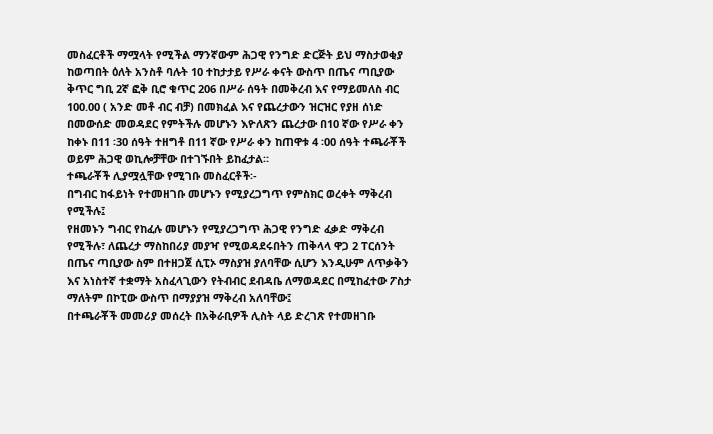መስፈርቶች ማሟላት የሚችል ማንኛውም ሕጋዊ የንግድ ድርጅት ይህ ማስታወቂያ ከወጣበት ዕለት አንስቶ ባሉት 10 ተከታታይ የሥራ ቀናት ውስጥ በጤና ጣቢያው ቅጥር ግቢ 2ኛ ፎቅ ቢሮ ቁጥር 206 በሥራ ሰዓት በመቅረብ እና የማይመለስ ብር 100.00 ( አንድ መቶ ብር ብቻ) በመክፈል እና የጨረታውን ዝርዝር የያዘ ሰነድ በመውሰድ መወዳደር የምትችሉ መሆኑን እዮለጽን ጨረታው በ10 ኛው የሥራ ቀን ከቀኑ በ11 ፡30 ሰዓት ተዘግቶ በ11 ኛው የሥራ ቀን ከጠዋቱ 4 ፡00 ሰዓት ተጫራቾች ወይም ሕጋዊ ወኪሎቻቸው በተገኙበት ይከፈታል።
ተጫራቾች ሊያሟሏቸው የሚገቡ መስፈርቶች፡-
በግብር ከፋይነት የተመዘገቡ መሆኑን የሚያረጋግጥ የምስክር ወረቀት ማቅረብ የሚችሉ፤
የዘመኑን ግብር የከፈሉ መሆኑን የሚያረጋግጥ ሕጋዊ የንግድ ፈቃድ ማቅረብ የሚችሉ፣ ለጨረታ ማስከበሪያ መያዣ የሚወዳደሩበትን ጠቅላላ ዋጋ 2 ፐርሰንት በጤና ጣቢያው ስም በተዘጋጀ ሲፒኦ ማስያዝ ያለባቸው ሲሆን እንዲሁም ለጥቃቅን እና አነስተኛ ተቋማት አስፈላጊውን የትብብር ደብዳቤ ለማወዳደር በሚከፈተው ፖስታ ማለትም በኮፒው ውስጥ በማያያዝ ማቅረብ አለባቸው፤
በተጫራቾች መመሪያ መሰረት በአቅራቢዎች ሊስት ላይ ድረገጽ የተመዘገቡ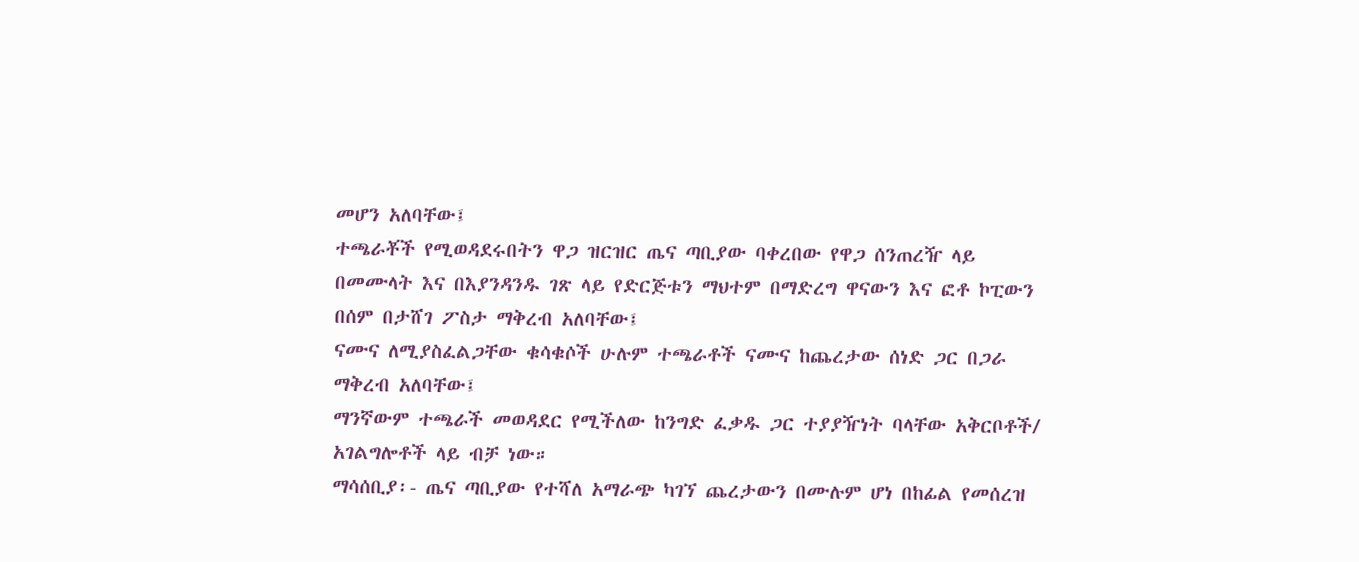መሆን አለባቸው፤
ተጫራቾች የሚወዳደሩበትን ዋጋ ዝርዝር ጤና ጣቢያው ባቀረበው የዋጋ ሰንጠረዥ ላይ በመሙላት እና በእያንዳንዱ ገጽ ላይ የድርጅቱን ማህተም በማድረግ ዋናውን እና ፎቶ ኮፒውን በሰም በታሸገ ፖስታ ማቅረብ አለባቸው፤
ናሙና ለሚያስፈልጋቸው ቁሳቁሶች ሁሉም ተጫራቶች ናሙና ከጨረታው ሰነድ ጋር በጋራ ማቅረብ አለባቸው፤
ማንኛውም ተጫራች መወዳደር የሚችለው ከንግድ ፈቃዱ ጋር ተያያዥነት ባላቸው አቅርቦቶች/ አገልግሎቶች ላይ ብቻ ነው።
ማሳሰቢያ፡- ጤና ጣቢያው የተሻለ አማራጭ ካገኘ ጨረታውን በሙሉም ሆነ በከፊል የመሰረዝ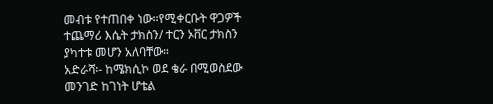መብቱ የተጠበቀ ነው።የሚቀርቡት ዋጋዎች ተጨማሪ እሴት ታክስን/ ተርን ኦቨር ታክስን ያካተቱ መሆን አለባቸው።
አድራሻ፡- ከሜክሲኮ ወደ ቄራ በሚወስደው መንገድ ከገነት ሆቴል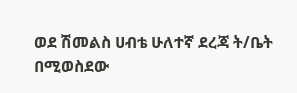ወደ ሽመልስ ሀብቴ ሁለተኛ ደረጃ ት/ቤት በሚወስደው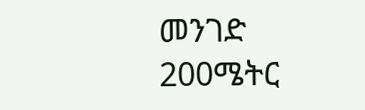መንገድ 200ሜትር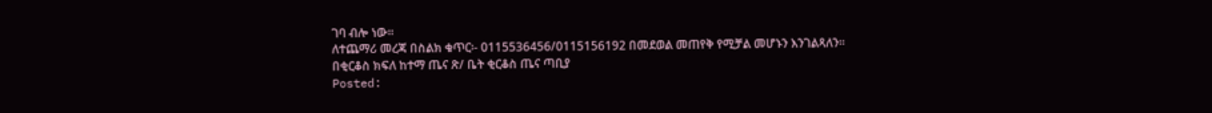ገባ ብሎ ነው።
ለተጨማሪ መረጃ በስልክ ቁጥር፡- 0115536456/0115156192 በመደወል መጠየቅ የሚቻል መሆኑን እንገልጻለን።
በቂርቆስ ክፍለ ከተማ ጤና ጽ/ ቤት ቂርቆስ ጤና ጣቢያ
Posted: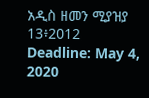አዲስ ዘመን ሚያዝያ 13፥2012
Deadline: May 4, 2020